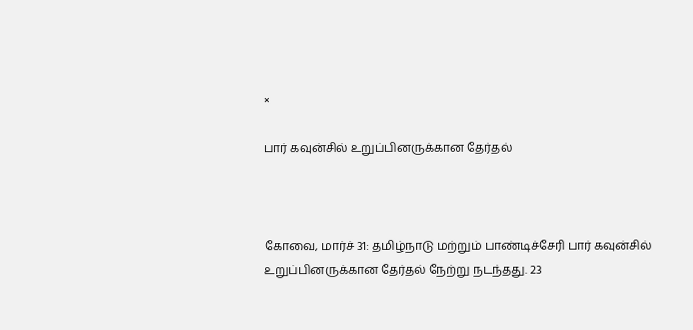×

பார் கவுன்சில் உறுப்பினருக்கான தேர்தல்



கோவை, மார்ச் 31: தமிழ்நாடு மற்றும் பாண்டிச்சேரி பார் கவுன்சில் உறுப்பினருக்கான தேர்தல் நேற்று நடந்தது. 23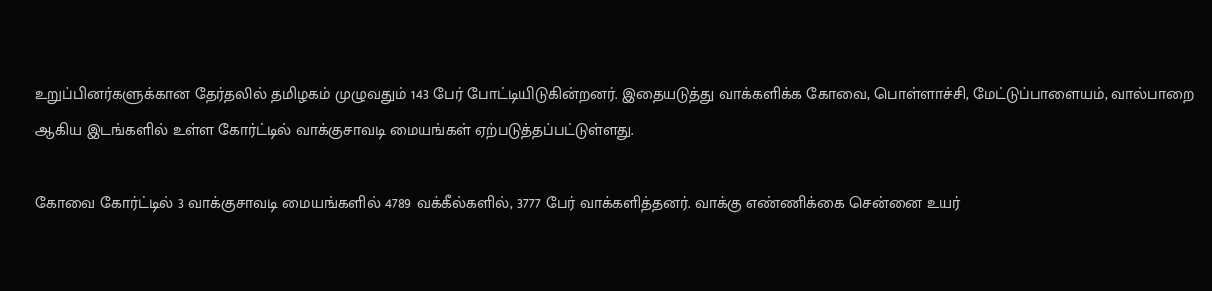உறுப்பினர்களுக்கான தேர்தலில் தமிழகம் முழுவதும் 143 பேர் போட்டியிடுகின்றனர். இதையடுத்து வாக்களிக்க கோவை, பொள்ளாச்சி, மேட்டுப்பாளையம், வால்பாறை ஆகிய இடங்களில் உள்ள கோர்ட்டில் வாக்குசாவடி மையங்கள் ஏற்படுத்தப்பட்டுள்ளது.

கோவை கோர்ட்டில் 3 வாக்குசாவடி மையங்களில் 4789 வக்கீல்களில், 3777 பேர் வாக்களித்தனர். வாக்கு எண்ணிக்கை சென்னை உயர்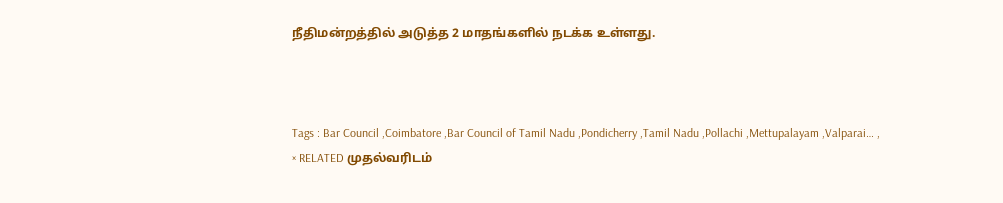நீதிமன்றத்தில் அடுத்த 2 மாதங்களில் நடக்க உள்ளது.



Tags : Bar Council ,Coimbatore ,Bar Council of Tamil Nadu ,Pondicherry ,Tamil Nadu ,Pollachi ,Mettupalayam ,Valparai… ,
× RELATED முதல்வரிடம்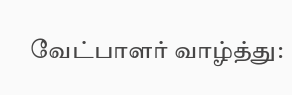வேட்பாளர் வாழ்த்து: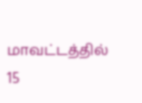மாவட்டத்தில் 15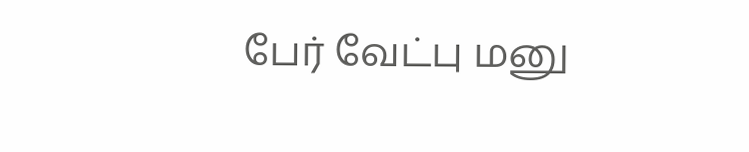பேர் வேட்பு மனு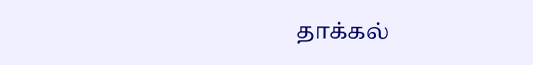தாக்கல்